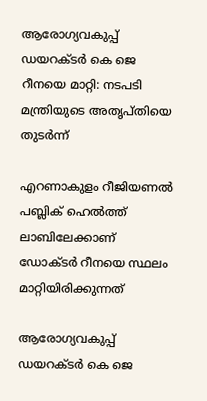ആരോഗ്യവകുപ്പ് ഡയറക്ടർ കെ ജെ റീനയെ മാറ്റി: നടപടി മന്ത്രിയുടെ അതൃപ്തിയെ തുടർന്ന്

എറണാകുളം റീജിയണൽ പബ്ലിക് ഹെൽത്ത് ലാബിലേക്കാണ് ഡോക്ടർ റീനയെ സ്ഥലം മാറ്റിയിരിക്കുന്നത്

ആരോഗ്യവകുപ്പ് ഡയറക്ടർ കെ ജെ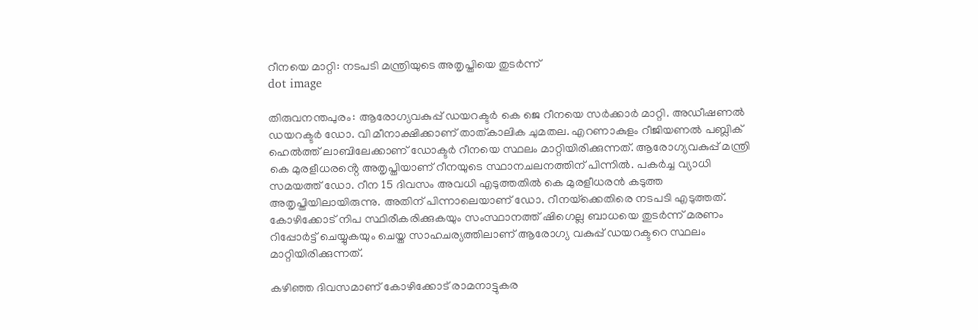റീനയെ മാറ്റി: നടപടി മന്ത്രിയുടെ അതൃപ്തിയെ തുടർന്ന്
dot image

തിരുവനന്തപുരം: ആരോഗ്യവകുപ്പ് ഡയറക്ടർ കെ ജെ റീനയെ സർക്കാർ മാറ്റി. അഡീഷണൽ ഡയറക്ടർ ഡോ. വി മീനാക്ഷിക്കാണ് താത്കാലിക ചുമതല. എറണാകുളം റീജിയണൽ പബ്ലിക് ഹെൽത്ത് ലാബിലേക്കാണ് ഡോക്ടർ റീനയെ സ്ഥലം മാറ്റിയിരിക്കുന്നത്. ആരോഗ്യവകുപ്പ് മന്ത്രി കെ മുരളീധരൻ്റെ അതൃപ്തിയാണ് റീനയുടെ സ്ഥാനചലനത്തിന് പിന്നിൽ. പകർച്ച വ്യാധി സമയത്ത് ഡോ. റീന 15 ദിവസം അവധി എടുത്തതിൽ കെ മുരളീധരൻ കടുത്ത അതൃപ്തിയിലായിരുന്നു. അതിന് പിന്നാലെയാണ് ഡോ. റീനയ്‌ക്കെതിരെ നടപടി എടുത്തത്. കോഴിക്കോട് നിപ സ്ഥിരീകരിക്കുകയും സംസ്ഥാനത്ത് ഷിഗെല്ല ബാധയെ തുടർന്ന് മരണം റിപ്പോർട്ട് ചെയ്യുകയും ചെയ്ത സാഹചര്യത്തിലാണ് ആരോഗ്യ വകുപ്പ് ഡയറക്ടറെ സ്ഥലം മാറ്റിയിരിക്കുന്നത്.

കഴിഞ്ഞ ദിവസമാണ് കോഴിക്കോട് രാമനാട്ടുകര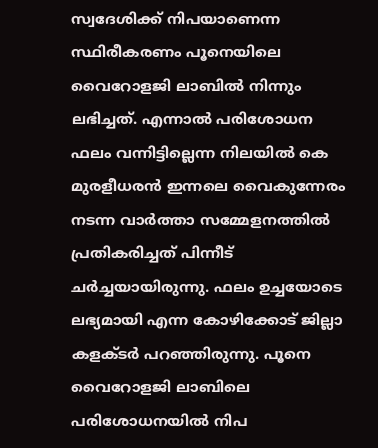സ്വദേശിക്ക് നിപയാണെന്ന സ്ഥിരീകരണം പൂനെയിലെ വൈറോളജി ലാബിൽ നിന്നും ലഭിച്ചത്. എന്നാൽ പരിശോധന ഫലം വന്നിട്ടില്ലെന്ന നിലയിൽ കെ മുരളീധരൻ ഇന്നലെ വൈകുന്നേരം നടന്ന വാർത്താ സമ്മേളനത്തിൽ പ്രതികരിച്ചത് പിന്നീട് ചർച്ചയായിരുന്നു. ഫലം ഉച്ചയോടെ ലഭ്യമായി എന്ന കോഴിക്കോട് ജില്ലാ കളക്ടർ പറഞ്ഞിരുന്നു. പൂനെ വൈറോളജി ലാബിലെ പരിശോധനയിൽ നിപ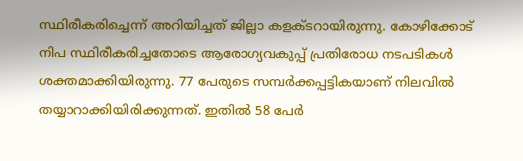സ്ഥിരീകരിച്ചെന്ന് അറിയിച്ചത് ജില്ലാ കളക്ടറായിരുന്നു. കോഴിക്കോട് നിപ സ്ഥിരീകരിച്ചതോടെ ആരോഗ്യവകുപ്പ് പ്രതിരോധ നടപടികള്‍ ശക്തമാക്കിയിരുന്നു. 77 പേരുടെ സമ്പര്‍ക്കപ്പട്ടികയാണ് നിലവില്‍ തയ്യാറാക്കിയിരിക്കുന്നത്. ഇതില്‍ 58 പേര്‍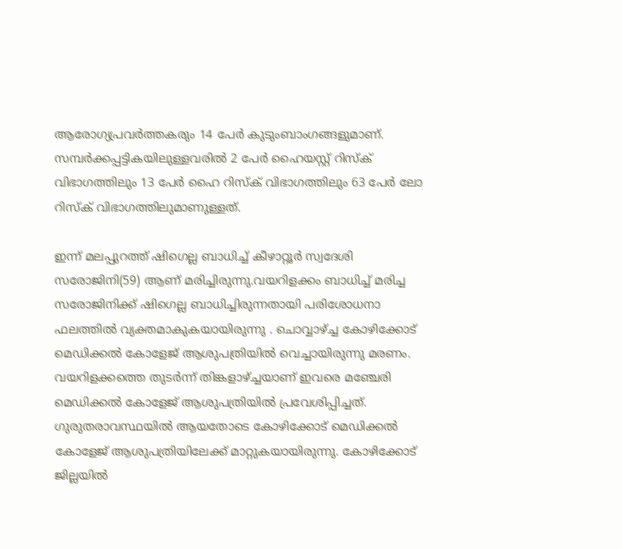ആരോഗ്യപ്രവര്‍ത്തകരും 14 പേര്‍ കുടുംബാംഗങ്ങളുമാണ്. സമ്പര്‍ക്കപ്പട്ടികയിലുള്ളവരില്‍ 2 പേര്‍ ഹൈയസ്റ്റ് റിസ്‌ക് വിഭാഗത്തിലും 13 പേര്‍ ഹൈ റിസ്‌ക് വിഭാഗത്തിലും 63 പേര്‍ ലോ റിസ്‌ക് വിഭാഗത്തിലുമാണുള്ളത്.

ഇന്ന് മലപ്പുറത്ത് ഷിഗെല്ല ബാധിച്ച് കീഴാറ്റൂര്‍ സ്വദേശി സരോജിനി(59) ആണ് മരിച്ചിരുന്നു.വയറിളക്കം ബാധിച്ച് മരിച്ച സരോജിനിക്ക് ഷിഗെല്ല ബാധിച്ചിരുന്നതായി പരിശോധനാ ഫലത്തിൽ വ്യക്തമാകുകയായിരുന്നു . ചൊവ്വാഴ്ച്ച കോഴിക്കോട് മെഡിക്കല്‍ കോളേജ് ആശുപത്രിയില്‍ വെച്ചായിരുന്നു മരണം. വയറിളക്കത്തെ തുടര്‍ന്ന് തിങ്കളാഴ്ച്ചയാണ് ഇവരെ മഞ്ചേരി മെഡിക്കല്‍ കോളേജ് ആശുപത്രിയില്‍ പ്രവേശിപ്പിച്ചത്. ഗുരുതരാവസ്ഥയില്‍ ആയതോടെ കോഴിക്കോട് മെഡിക്കല്‍ കോളേജ് ആശുപത്രിയിലേക്ക് മാറ്റുകയായിരുന്നു. കോഴിക്കോട് ജില്ലയിൽ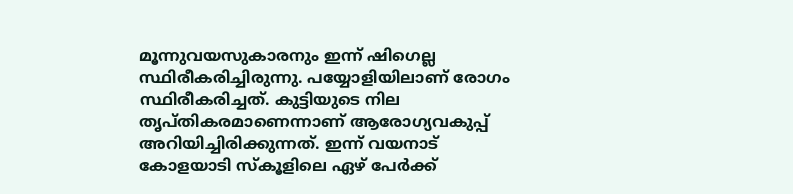മൂന്നുവയസുകാരനും ഇന്ന് ഷിഗെല്ല സ്ഥിരീകരിച്ചിരുന്നു. പയ്യോളിയിലാണ് രോഗം സ്ഥിരീകരിച്ചത്. കുട്ടിയുടെ നില തൃപ്തികരമാണെന്നാണ് ആരോഗ്യവകുപ്പ് അറിയിച്ചിരിക്കുന്നത്. ഇന്ന് വയനാട് കോളയാടി സ്‌കൂളിലെ ഏഴ് പേര്‍ക്ക്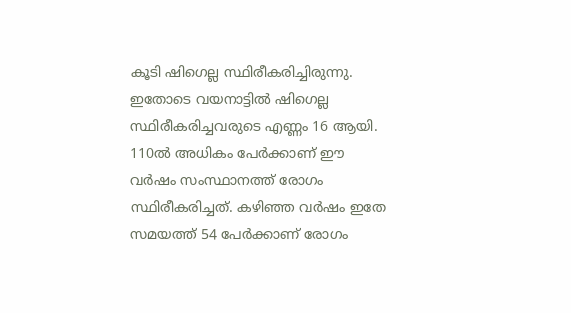കൂടി ഷിഗെല്ല സ്ഥിരീകരിച്ചിരുന്നു. ഇതോടെ വയനാട്ടില്‍ ഷിഗെല്ല സ്ഥിരീകരിച്ചവരുടെ എണ്ണം 16 ആയി. 110ല്‍ അധികം പേര്‍ക്കാണ് ഈ വര്‍ഷം സംസ്ഥാനത്ത് രോഗം സ്ഥിരീകരിച്ചത്. കഴിഞ്ഞ വര്‍ഷം ഇതേ സമയത്ത് 54 പേര്‍ക്കാണ് രോഗം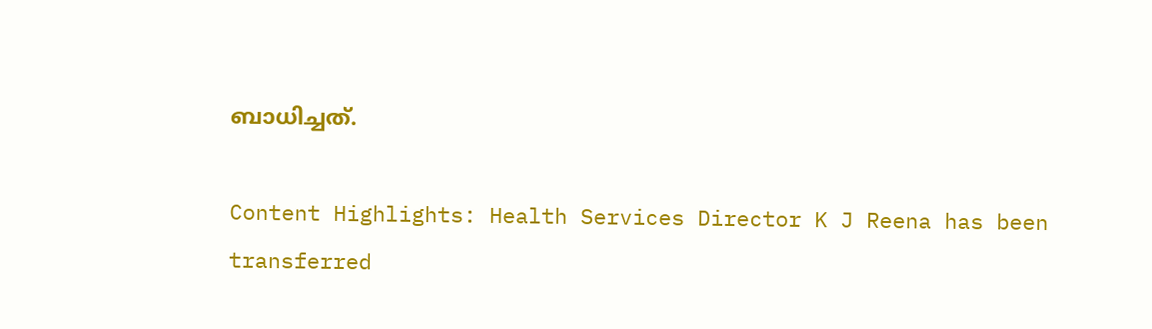ബാധിച്ചത്.

Content Highlights: Health Services Director K J Reena has been transferred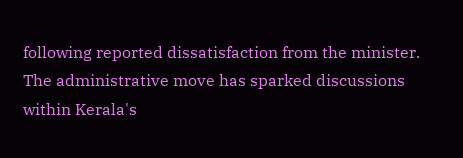following reported dissatisfaction from the minister. The administrative move has sparked discussions within Kerala's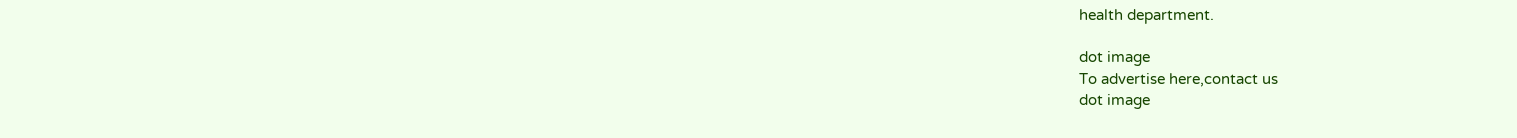health department.

dot image
To advertise here,contact us
dot image